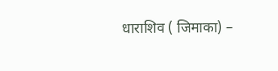धाराशिव ( जिमाका) –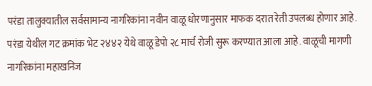परंडा तालुक्यातील सर्वसामान्य नागरिकांना नवीन वाळू धोरणानुसार माफक दरात रेती उपलब्ध होणार आहे. परंडा येथील गट क्रमांक भेट २४४२ येथे वाळू डेपो २८ मार्च रोजी सुरू करण्यात आला आहे. वाळूची मागणी नागरिकांना महाखनिज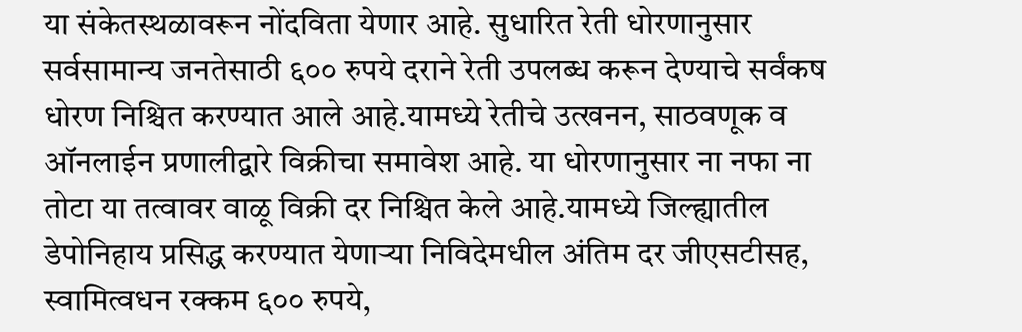या संकेतस्थळावरून नोंदविता येणार आहे. सुधारित रेती धोरणानुसार सर्वसामान्य जनतेसाठी ६०० रुपये दराने रेती उपलब्ध करून देण्याचे सर्वंकष धोरण निश्चित करण्यात आले आहे.यामध्ये रेतीचे उत्खनन, साठवणूक व ऑनलाईन प्रणालीद्वारे विक्रीचा समावेश आहे. या धोरणानुसार ना नफा ना तोटा या तत्वावर वाळू विक्री दर निश्चित केले आहे.यामध्ये जिल्ह्यातील डेपोनिहाय प्रसिद्ध करण्यात येणाऱ्या निविदेमधील अंतिम दर जीएसटीसह, स्वामित्वधन रक्कम ६०० रुपये,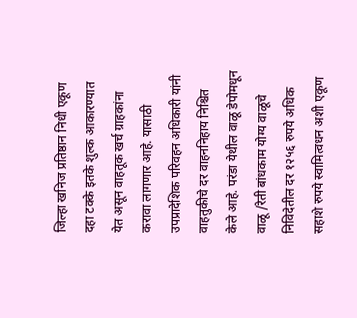जिल्हा खनिज प्रतिष्ठान निधी एकूण दहा टक्के इतके शुल्क आकारण्यात येत असून वाहतूक खर्च ग्राहकांना करावा लागणार आहे. यासाठी उपप्रादेशिक परिवहन अधिकारी यांनी वाहतुकीचे दर वाहननिहाय निश्चित केले आहे. परंडा येथील वाळू डेपोमधून वाळू /रेती बांधकाम योग्य वाळूचे निविदेतील दर १२५६ रुपये अधिक सहाशे रुपये स्वामित्वधन अशी एकूण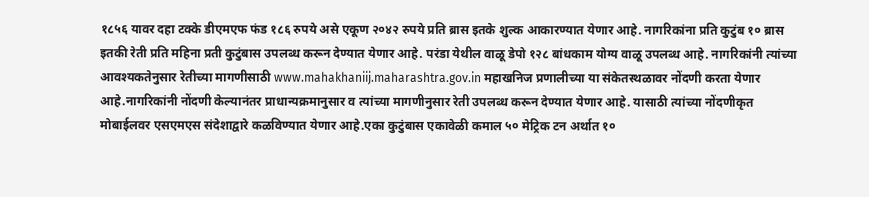१८५६ यावर दहा टक्के डीएमएफ फंड १८६ रुपये असे एकूण २०४२ रुपये प्रति ब्रास इतके शुल्क आकारण्यात येणार आहे. नागरिकांना प्रति कुटुंब १० ब्रास इतकी रेती प्रति महिना प्रती कुटुंबास उपलब्ध करून देण्यात येणार आहे. परंडा येथील वाळू डेपो १२८ बांधकाम योग्य वाळू उपलब्ध आहे. नागरिकांनी त्यांच्या आवश्यकतेनुसार रेतीच्या मागणीसाठी www.mahakhaniij.maharashtra.gov.in महाखनिज प्रणालीच्या या संकेतस्थळावर नोंदणी करता येणार आहे.नागरिकांनी नोंदणी केल्यानंतर प्राधान्यक्रमानुसार व त्यांच्या मागणीनुसार रेती उपलब्ध करून देण्यात येणार आहे. यासाठी त्यांच्या नोंदणीकृत मोबाईलवर एसएमएस संदेशाद्वारे कळविण्यात येणार आहे.एका कुटुंबास एकावेळी कमाल ५० मेट्रिक टन अर्थात १०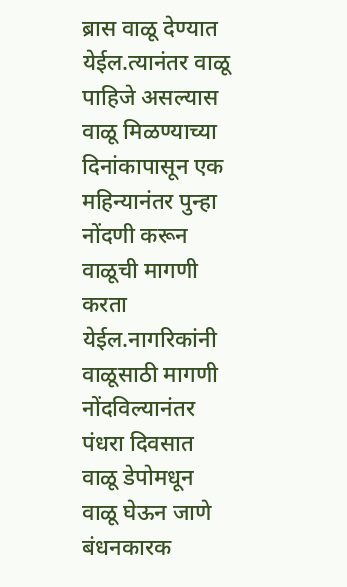ब्रास वाळू देण्यात येईल.त्यानंतर वाळू पाहिजे असल्यास वाळू मिळण्याच्या दिनांकापासून एक महिन्यानंतर पुन्हा नोंदणी करून वाळूची मागणी करता येईल.नागरिकांनी वाळूसाठी मागणी नोंदविल्यानंतर पंधरा दिवसात वाळू डेपोमधून वाळू घेऊन जाणे बंधनकारक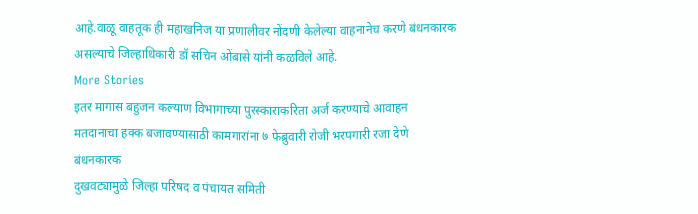आहे.वाळू वाहतूक ही महाखनिज या प्रणालीवर नोंदणी केलेल्या वाहनानेच करणे बंधनकारक असल्याचे जिल्हाधिकारी डॉ सचिन ओंबासे यांनी कळविले आहे.
More Stories
इतर मागास बहुजन कल्याण विभागाच्या पुरस्काराकरिता अर्ज करण्याचे आवाहन
मतदानाचा हक्क बजावण्यासाठी कामगारांना ७ फेब्रुवारी रोजी भरपगारी रजा देणे बंधनकारक
दुखवट्यामुळे जिल्हा परिषद व पंचायत समिती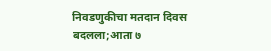निवडणुकीचा मतदान दिवस बदलला;आता ७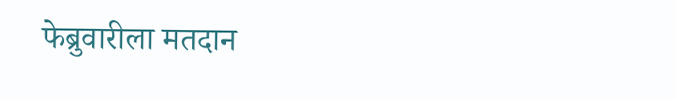फेब्रुवारीला मतदान